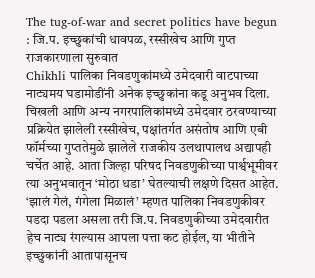The tug-of-war and secret politics have begun : जि.प. इच्छुकांची धावपळ, रस्सीखेच आणि गुप्त राजकारणाला सुरुवात
Chikhli पालिका निवडणुकांमध्ये उमेदवारी वाटपाच्या नाट्यमय घडामोडींनी अनेक इच्छुकांना कडू अनुभव दिला. चिखली आणि अन्य नगरपालिकांमध्ये उमेदवार ठरवण्याच्या प्रक्रियेत झालेली रस्सीखेच, पक्षांतर्गत असंतोष आणि एबी फॉर्मच्या गुप्ततेमुळे झालेले राजकीय उलथापालथ अद्यापही चर्चेत आहे. आता जिल्हा परिषद निवडणुकीच्या पार्श्वभूमीवर त्या अनुभवातून ‘मोठा धडा’ घेतल्याची लक्षणे दिसत आहेत.
‘झालं गेलं, गंगेला मिळालं’ म्हणत पालिका निवडणुकीवर पडदा पडला असला तरी जि.प. निवडणुकीच्या उमेदवारीत हेच नाट्य रंगल्यास आपला पत्ता कट होईल, या भीतीने इच्छुकांनी आतापासूनच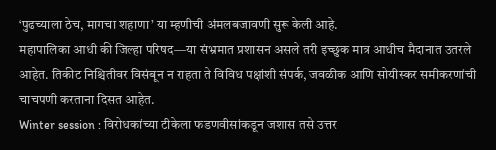‘पुढच्याला ठेच, मागचा शहाणा’ या म्हणीची अंमलबजावणी सुरू केली आहे.
महापालिका आधी की जिल्हा परिषद—या संभ्रमात प्रशासन असले तरी इच्छुक मात्र आधीच मैदानात उतरले आहेत. तिकीट निश्चितीवर विसंबून न राहता ते विविध पक्षांशी संपर्क, जवळीक आणि सोयीस्कर समीकरणांची चाचपणी करताना दिसत आहेत.
Winter session : विरोधकांच्या टीकेला फडणवीसांकडून जशास तसे उत्तर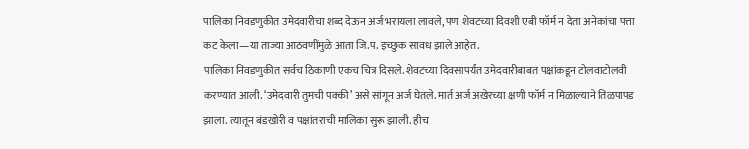पालिका निवडणुकीत उमेदवारीचा शब्द देऊन अर्ज भरायला लावले, पण शेवटच्या दिवशी एबी फॉर्म न देता अनेकांचा पत्ता कट केला—या ताज्या आठवणींमुळे आता जि.प. इच्छुक सावध झाले आहेत.
पालिका निवडणुकीत सर्वच ठिकाणी एकच चित्र दिसले. शेवटच्या दिवसापर्यंत उमेदवारीबाबत पक्षांकडून टोलवाटोलवी करण्यात आली. ‘उमेदवारी तुमची पक्की’ असे सांगून अर्ज घेतले. मार्त अर्ज अखेरच्या क्षणी फॉर्म न मिळाल्याने तिळपापड झाला. त्यातून बंडखोरी व पक्षांतराची मालिका सुरू झाली. हीच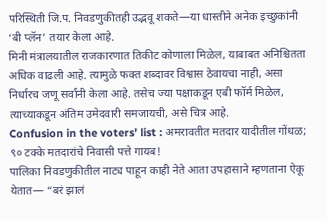परिस्थिती जि.प. निवडणुकीतही उद्भवू शकते—या धास्तीने अनेक इच्छुकांनी ‘बी प्लॅन’ तयार केला आहे.
मिनी मंत्रालयातील राजकारणात तिकीट कोणाला मिळेल, याबाबत अनिश्चितता अधिक वाढली आहे. त्यामुळे फक्त शब्दावर विश्वास ठेवायचा नाही, असा निर्धारच जणू सर्वांनी केला आहे. तसेच ज्या पक्षाकडून एबी फॉर्म मिळेल, त्याच्याकडून अंतिम उमेदवारी समजायची, असे चित्र आहे.
Confusion in the voters’ list : अमरावतीत मतदार यादीतील गोंधळ; ९० टक्के मतदारांचे निवासी पत्ते गायब!
पालिका निवडणुकीतील नाट्य पाहून काही नेते आता उपहासाने म्हणताना ऐकू येतात— “बरं झालं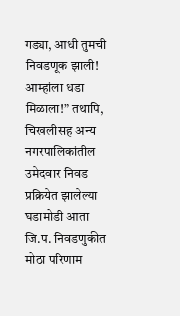गड्या, आधी तुमची निवडणूक झाली! आम्हांला धडा मिळाला!” तथापि, चिखलीसह अन्य नगरपालिकांतील उमेदवार निवड प्रक्रियेत झालेल्या घडामोडी आता जि.प. निवडणुकीत मोठा परिणाम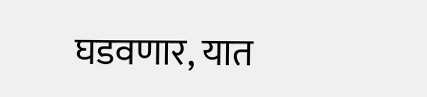घडवणार, यात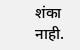शंका नाही.